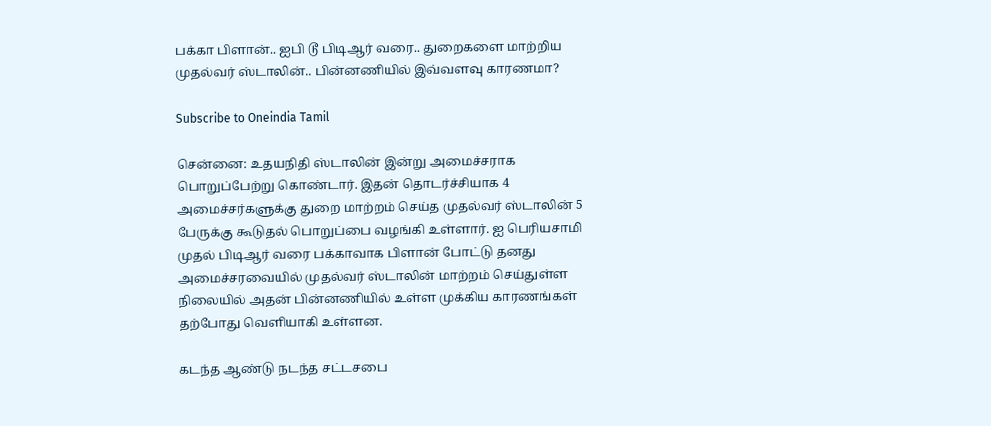பக்கா பிளான்.. ஐபி டூ பிடிஆர் வரை.. துறைகளை மாற்றிய முதல்வர் ஸ்டாலின்.. பின்னணியில் இவ்வளவு காரணமா?

Subscribe to Oneindia Tamil

சென்னை: உதயநிதி ஸ்டாலின் இன்று அமைச்சராக பொறுப்பேற்று கொண்டார். இதன் தொடர்ச்சியாக 4 அமைச்சர்களுக்கு துறை மாற்றம் செய்த முதல்வர் ஸ்டாலின் 5 பேருக்கு கூடுதல் பொறுப்பை வழங்கி உள்ளார். ஐ பெரியசாமி முதல் பிடிஆர் வரை பக்காவாக பிளான் போட்டு தனது அமைச்சரவையில் முதல்வர் ஸ்டாலின் மாற்றம் செய்துள்ள நிலையில் அதன் பின்னணியில் உள்ள முக்கிய காரணங்கள் தற்போது வெளியாகி உள்ளன.

கடந்த ஆண்டு நடந்த சட்டசபை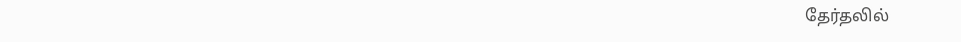தேர்தலில்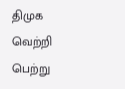திமுக வெற்றி பெற்று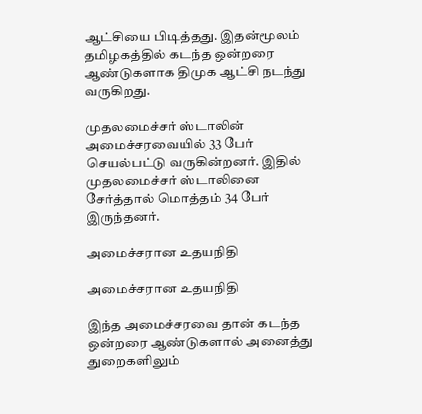ஆட்சியை பிடித்தது. இதன்மூலம் தமிழகத்தில் கடந்த ஒன்றரை ஆண்டுகளாக திமுக ஆட்சி நடந்து வருகிறது.

முதலமைச்சர் ஸ்டாலின் அமைச்சரவையில் 33 பேர் செயல்பட்டு வருகின்றனர். இதில் முதலமைச்சர் ஸ்டாலினை சேர்த்தால் மொத்தம் 34 பேர் இருந்தனர்.

அமைச்சரான உதயநிதி

அமைச்சரான உதயநிதி

இந்த அமைச்சரவை தான் கடந்த ஒன்றரை ஆண்டுகளால் அனைத்து துறைகளிலும்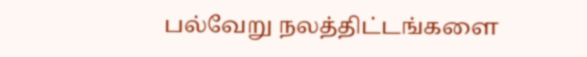பல்வேறு நலத்திட்டங்களை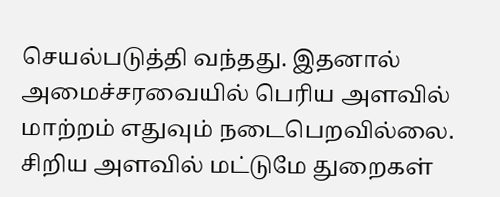செயல்படுத்தி வந்தது. இதனால் அமைச்சரவையில் பெரிய அளவில் மாற்றம் எதுவும் நடைபெறவில்லை. சிறிய அளவில் மட்டுமே துறைகள்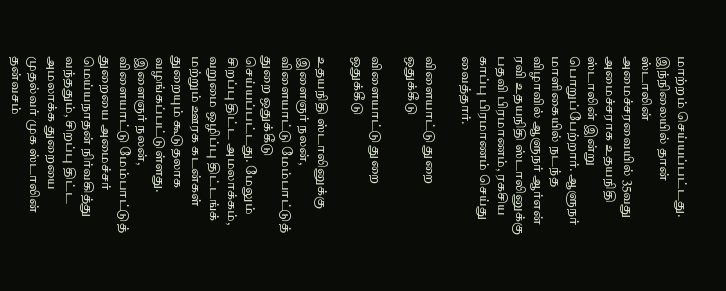மாற்றம் செய்யப்பட்டது. இந்நிலையில் தான் ஸ்டாலின் அமைச்சரவையில் 35வது அமைச்சராக உதயநிதி ஸ்டாலின் இன்று பொறுப்பேற்றார். ஆளுநர் மாளிகையில் நடந்த விழாவில் ஆளுநர் ஆர்என் ரவி உதயநிதி ஸ்டாலினுக்கு பதவி பிரமாணம், ரகசிய காப்பு பிரமாணம் செய்து வைத்தார்.

விளையாட்டு துறை ஒதுக்கீடு

விளையாட்டு துறை ஒதுக்கீடு

உதயநிதி ஸ்டாலினுக்கு இளைஞர் நலன், விளையாட்டு மேம்பாட்டுத் துறை ஒதுக்கீடு செய்யப்பட்டது. மேலும் சிறப்பு திட்ட அமலாக்கம், வறுமை ஒழிப்பு திட்டங்க் மற்றும் ஊரக கடன்கள் துறையும் கூடுதலாக வழங்கப்பட்டுள்ளது. இளைஞர் நலன், விளையாட்டு மேம்பாட்டுத் துறையை அமைச்சர் மெய்யநாதன் நிர்வகித்து வந்ததும், சிறப்பு திட்ட அமலாக்க துறையை முதல்வர் முக ஸ்டாலின் தன்வசம்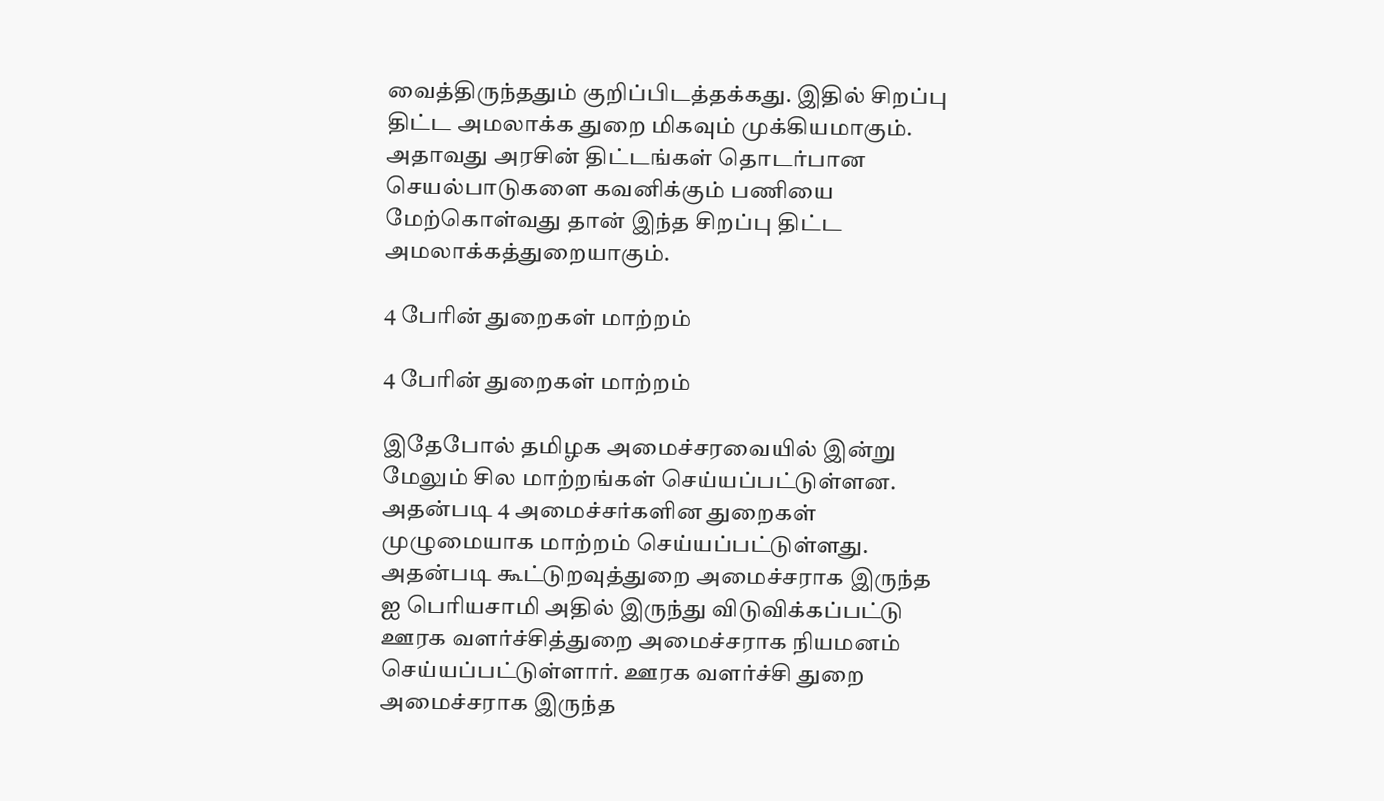வைத்திருந்ததும் குறிப்பிடத்தக்கது. இதில் சிறப்பு திட்ட அமலாக்க துறை மிகவும் முக்கியமாகும். அதாவது அரசின் திட்டங்கள் தொடர்பான செயல்பாடுகளை கவனிக்கும் பணியை மேற்கொள்வது தான் இந்த சிறப்பு திட்ட அமலாக்கத்துறையாகும்.

4 பேரின் துறைகள் மாற்றம்

4 பேரின் துறைகள் மாற்றம்

இதேபோல் தமிழக அமைச்சரவையில் இன்று மேலும் சில மாற்றங்கள் செய்யப்பட்டுள்ளன. அதன்படி 4 அமைச்சர்களின துறைகள் முழுமையாக மாற்றம் செய்யப்பட்டுள்ளது. அதன்படி கூட்டுறவுத்துறை அமைச்சராக இருந்த ஐ பெரியசாமி அதில் இருந்து விடுவிக்கப்பட்டு ஊரக வளர்ச்சித்துறை அமைச்சராக நியமனம் செய்யப்பட்டுள்ளார். ஊரக வளர்ச்சி துறை அமைச்சராக இருந்த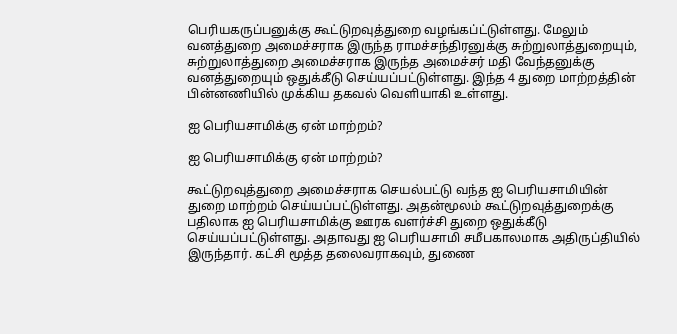பெரியகருப்பனுக்கு கூட்டுறவுத்துறை வழங்கப்ட்டுள்ளது. மேலும் வனத்துறை அமைச்சராக இருந்த ராமச்சந்திரனுக்கு சுற்றுலாத்துறையும், சுற்றுலாத்துறை அமைச்சராக இருந்த அமைச்சர் மதி வேந்தனுக்கு வனத்துறையும் ஒதுக்கீடு செய்யப்பட்டுள்ளது. இந்த 4 துறை மாற்றத்தின் பின்னணியில் முக்கிய தகவல் வெளியாகி உள்ளது.

ஐ பெரியசாமிக்கு ஏன் மாற்றம்?

ஐ பெரியசாமிக்கு ஏன் மாற்றம்?

கூட்டுறவுத்துறை அமைச்சராக செயல்பட்டு வந்த ஐ பெரியசாமியின் துறை மாற்றம் செய்யப்பட்டுள்ளது. அதன்மூலம் கூட்டுறவுத்துறைக்கு பதிலாக ஐ பெரியசாமிக்கு ஊரக வளர்ச்சி துறை ஒதுக்கீடு செய்யப்பட்டுள்ளது. அதாவது ஐ பெரியசாமி சமீபகாலமாக அதிருப்தியில் இருந்தார். கட்சி மூத்த தலைவராகவும், துணை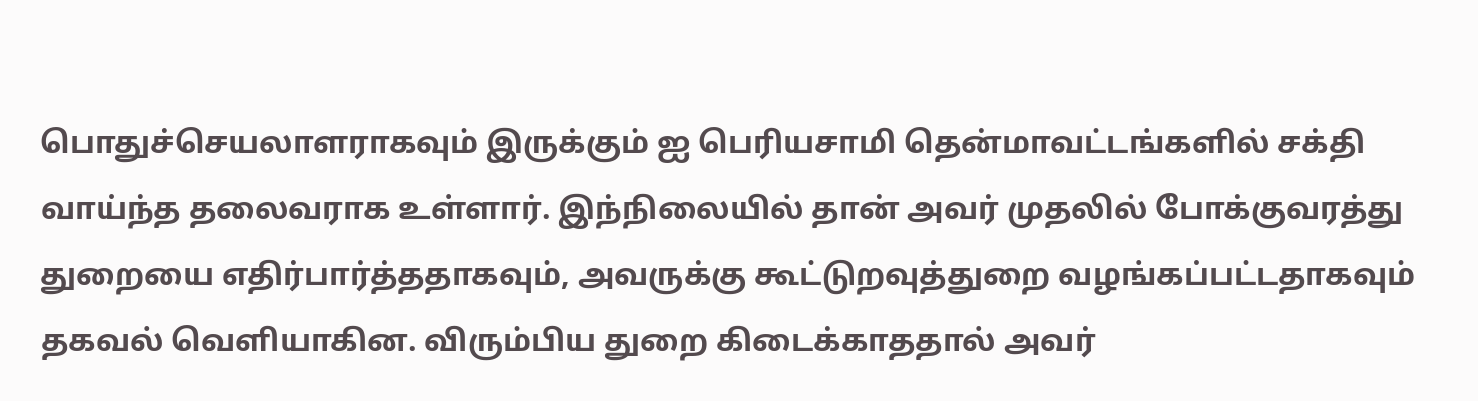பொதுச்செயலாளராகவும் இருக்கும் ஐ பெரியசாமி தென்மாவட்டங்களில் சக்தி வாய்ந்த தலைவராக உள்ளார். இந்நிலையில் தான் அவர் முதலில் போக்குவரத்து துறையை எதிர்பார்த்ததாகவும், அவருக்கு கூட்டுறவுத்துறை வழங்கப்பட்டதாகவும் தகவல் வெளியாகின. விரும்பிய துறை கிடைக்காததால் அவர்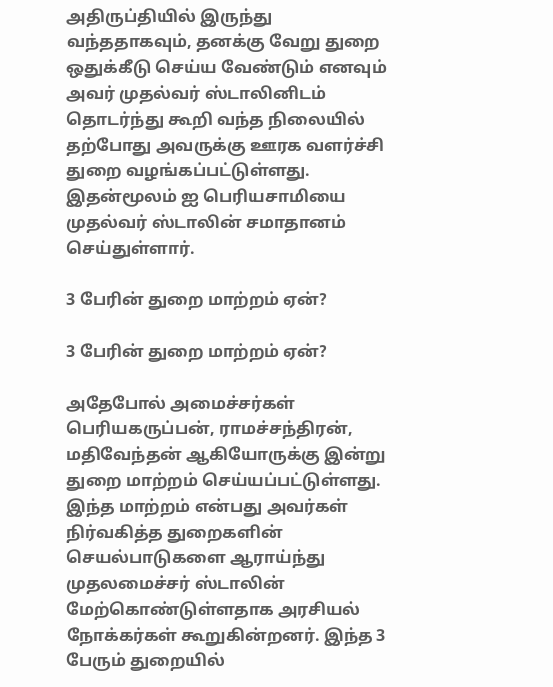அதிருப்தியில் இருந்து வந்ததாகவும், தனக்கு வேறு துறை ஒதுக்கீடு செய்ய வேண்டும் எனவும் அவர் முதல்வர் ஸ்டாலினிடம் தொடர்ந்து கூறி வந்த நிலையில் தற்போது அவருக்கு ஊரக வளர்ச்சி துறை வழங்கப்பட்டுள்ளது. இதன்மூலம் ஐ பெரியசாமியை முதல்வர் ஸ்டாலின் சமாதானம் செய்துள்ளார்.

3 பேரின் துறை மாற்றம் ஏன்?

3 பேரின் துறை மாற்றம் ஏன்?

அதேபோல் அமைச்சர்கள் பெரியகருப்பன், ராமச்சந்திரன், மதிவேந்தன் ஆகியோருக்கு இன்று துறை மாற்றம் செய்யப்பட்டுள்ளது. இந்த மாற்றம் என்பது அவர்கள் நிர்வகித்த துறைகளின் செயல்பாடுகளை ஆராய்ந்து முதலமைச்சர் ஸ்டாலின் மேற்கொண்டுள்ளதாக அரசியல் நோக்கர்கள் கூறுகின்றனர். இந்த 3 பேரும் துறையில்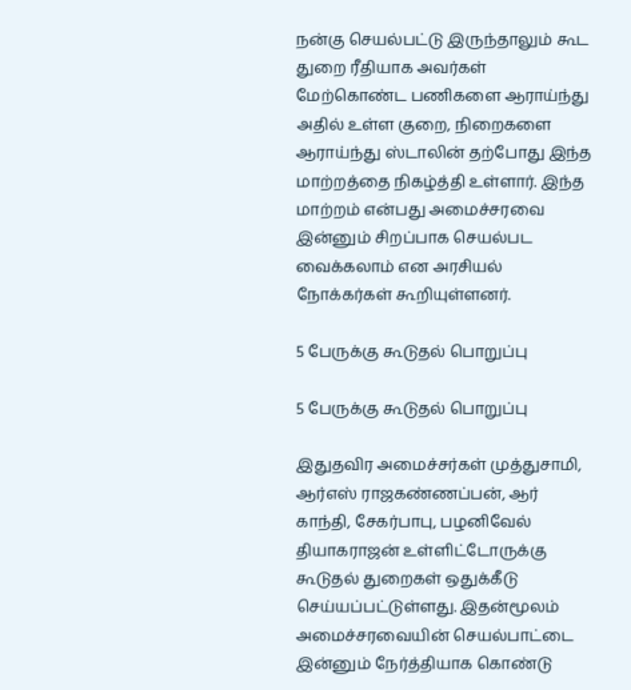நன்கு செயல்பட்டு இருந்தாலும் கூட துறை ரீதியாக அவர்கள் மேற்கொண்ட பணிகளை ஆராய்ந்து அதில் உள்ள குறை, நிறைகளை ஆராய்ந்து ஸ்டாலின் தற்போது இந்த மாற்றத்தை நிகழ்த்தி உள்ளார். இந்த மாற்றம் என்பது அமைச்சரவை இன்னும் சிறப்பாக செயல்பட வைக்கலாம் என அரசியல் நோக்கர்கள் கூறியுள்ளனர்.

5 பேருக்கு கூடுதல் பொறுப்பு

5 பேருக்கு கூடுதல் பொறுப்பு

இதுதவிர அமைச்சர்கள் முத்துசாமி, ஆர்எஸ் ராஜகண்ணப்பன், ஆர் காந்தி, சேகர்பாபு, பழனிவேல் தியாகராஜன் உள்ளிட்டோருக்கு கூடுதல் துறைகள் ஒதுக்கீடு செய்யப்பட்டுள்ளது. இதன்மூலம் அமைச்சரவையின் செயல்பாட்டை இன்னும் நேர்த்தியாக கொண்டு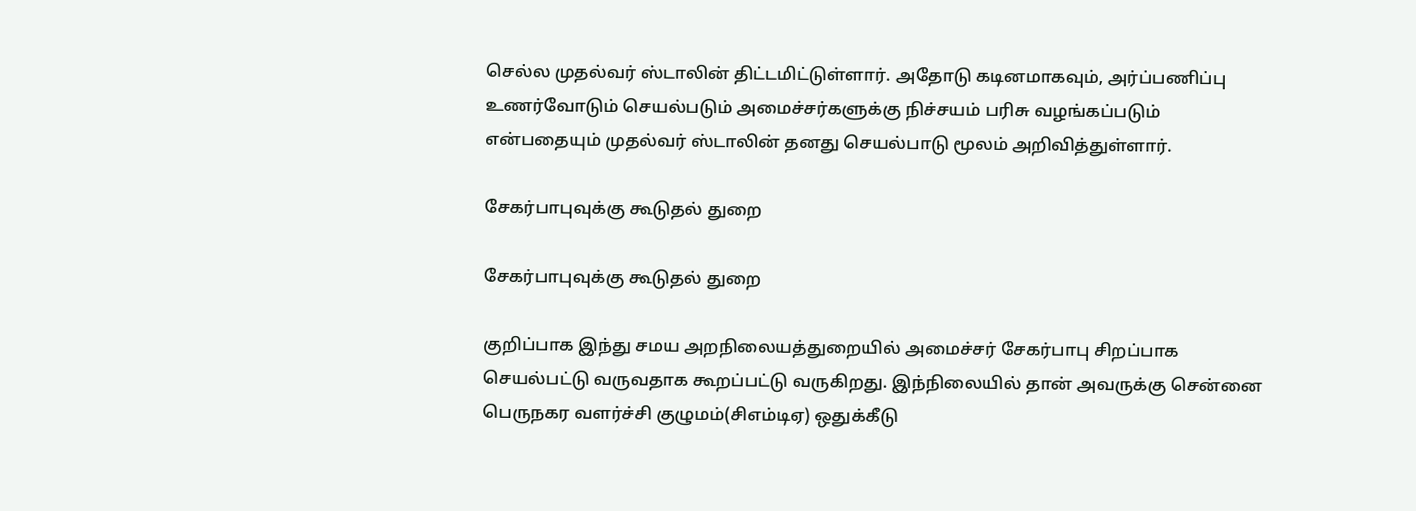செல்ல முதல்வர் ஸ்டாலின் திட்டமிட்டுள்ளார். அதோடு கடினமாகவும், அர்ப்பணிப்பு உணர்வோடும் செயல்படும் அமைச்சர்களுக்கு நிச்சயம் பரிசு வழங்கப்படும் என்பதையும் முதல்வர் ஸ்டாலின் தனது செயல்பாடு மூலம் அறிவித்துள்ளார்.

சேகர்பாபுவுக்கு கூடுதல் துறை

சேகர்பாபுவுக்கு கூடுதல் துறை

குறிப்பாக இந்து சமய அறநிலையத்துறையில் அமைச்சர் சேகர்பாபு சிறப்பாக செயல்பட்டு வருவதாக கூறப்பட்டு வருகிறது. இந்நிலையில் தான் அவருக்கு சென்னை பெருநகர வளர்ச்சி குழுமம்(சிஎம்டிஏ) ஒதுக்கீடு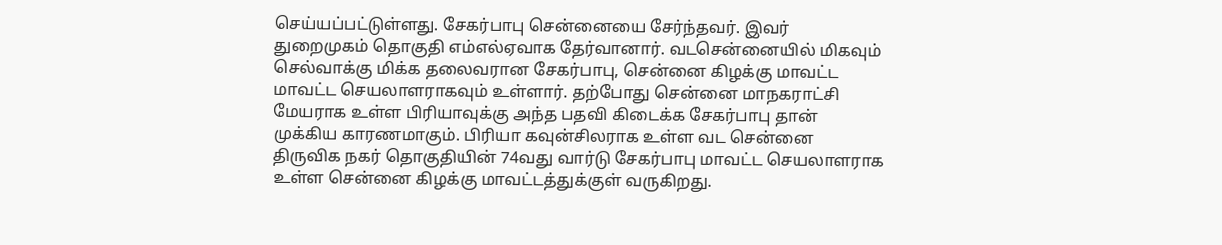செய்யப்பட்டுள்ளது. சேகர்பாபு சென்னையை சேர்ந்தவர். இவர் துறைமுகம் தொகுதி எம்எல்ஏவாக தேர்வானார். வடசென்னையில் மிகவும் செல்வாக்கு மிக்க தலைவரான சேகர்பாபு, சென்னை கிழக்கு மாவட்ட மாவட்ட செயலாளராகவும் உள்ளார். தற்போது சென்னை மாநகராட்சி மேயராக உள்ள பிரியாவுக்கு அந்த பதவி கிடைக்க சேகர்பாபு தான் முக்கிய காரணமாகும். பிரியா கவுன்சிலராக உள்ள வட சென்னை திருவிக நகர் தொகுதியின் 74வது வார்டு சேகர்பாபு மாவட்ட செயலாளராக உள்ள சென்னை கிழக்கு மாவட்டத்துக்குள் வருகிறது.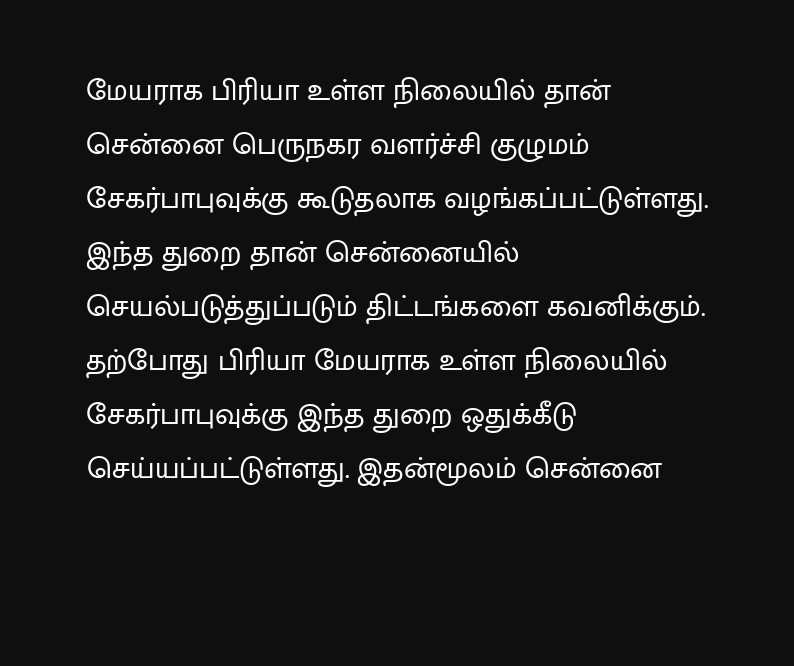மேயராக பிரியா உள்ள நிலையில் தான் சென்னை பெருநகர வளர்ச்சி குழுமம் சேகர்பாபுவுக்கு கூடுதலாக வழங்கப்பட்டுள்ளது. இந்த துறை தான் சென்னையில் செயல்படுத்துப்படும் திட்டங்களை கவனிக்கும். தற்போது பிரியா மேயராக உள்ள நிலையில் சேகர்பாபுவுக்கு இந்த துறை ஒதுக்கீடு செய்யப்பட்டுள்ளது. இதன்மூலம் சென்னை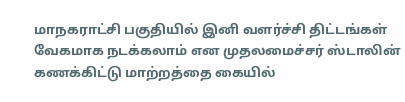மாநகராட்சி பகுதியில் இனி வளர்ச்சி திட்டங்கள் வேகமாக நடக்கலாம் என முதலமைச்சர் ஸ்டாலின் கணக்கிட்டு மாற்றத்தை கையில்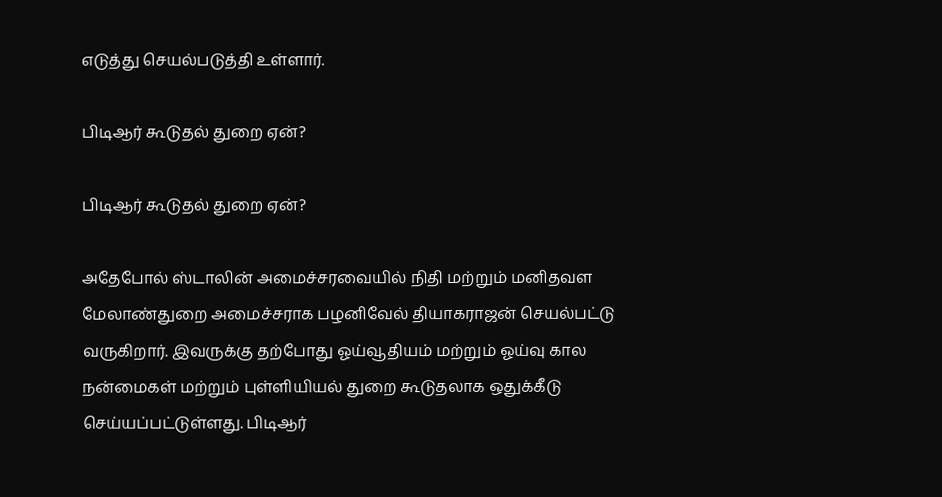எடுத்து செயல்படுத்தி உள்ளார்.

பிடிஆர் கூடுதல் துறை ஏன்?

பிடிஆர் கூடுதல் துறை ஏன்?

அதேபோல் ஸ்டாலின் அமைச்சரவையில் நிதி மற்றும் மனிதவள மேலாண்துறை அமைச்சராக பழனிவேல் தியாகராஜன் செயல்பட்டு வருகிறார். இவருக்கு தற்போது ஓய்வூதியம் மற்றும் ஓய்வு கால நன்மைகள் மற்றும் புள்ளியியல் துறை கூடுதலாக ஒதுக்கீடு செய்யப்பட்டுள்ளது. பிடிஆர்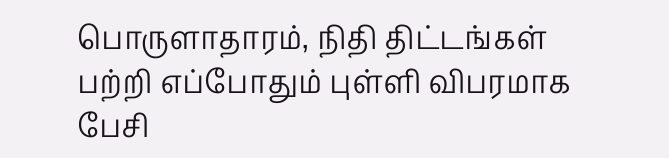பொருளாதாரம், நிதி திட்டங்கள் பற்றி எப்போதும் புள்ளி விபரமாக பேசி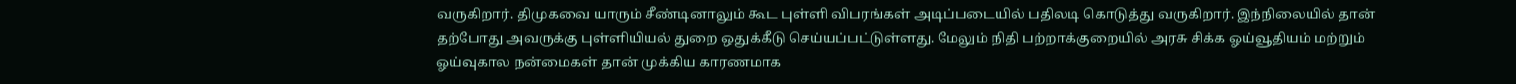வருகிறார். திமுகவை யாரும் சீண்டினாலும் கூட புள்ளி விபரங்கள் அடிப்படையில் பதிலடி கொடுத்து வருகிறார். இந்நிலையில் தான் தற்போது அவருக்கு புள்ளியியல் துறை ஒதுக்கீடு செய்யப்பட்டுள்ளது. மேலும் நிதி பற்றாக்குறையில் அரசு சிக்க ஓய்வூதியம் மற்றும் ஓய்வுகால நன்மைகள் தான் முக்கிய காரணமாக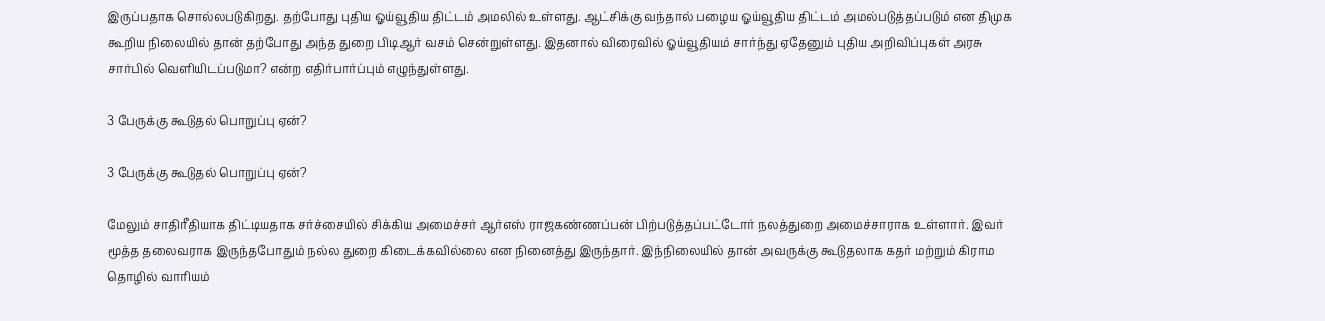இருப்பதாக சொல்லபடுகிறது. தற்போது புதிய ஓய்வூதிய திட்டம் அமலில் உள்ளது. ஆட்சிக்கு வந்தால் பழைய ஓய்வூதிய திட்டம் அமல்படுத்தப்படும் என திமுக கூறிய நிலையில் தான் தற்போது அந்த துறை பிடிஆர் வசம் சென்றுள்ளது. இதனால் விரைவில் ஓய்வூதியம் சார்ந்து ஏதேனும் புதிய அறிவிப்புகள் அரசு சார்பில் வெளியிடப்படுமா? என்ற எதிர்பார்ப்பும் எழுந்துள்ளது.

3 பேருக்கு கூடுதல் பொறுப்பு ஏன்?

3 பேருக்கு கூடுதல் பொறுப்பு ஏன்?

மேலும் சாதிரீதியாக திட்டியதாக சர்ச்சையில் சிக்கிய அமைச்சர் ஆர்எஸ் ராஜகண்ணப்பன் பிற்படுத்தப்பட்டோர் நலத்துறை அமைச்சாராக உள்ளார். இவர் மூத்த தலைவராக இருந்தபோதும் நல்ல துறை கிடைக்கவில்லை என நினைத்து இருந்தார். இந்நிலையில் தான் அவருக்கு கூடுதலாக கதர் மற்றும் கிராம தொழில் வாரியம்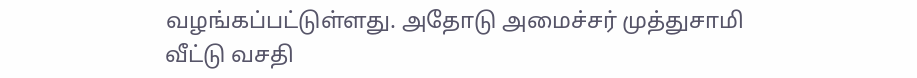வழங்கப்பட்டுள்ளது. அதோடு அமைச்சர் முத்துசாமி வீட்டு வசதி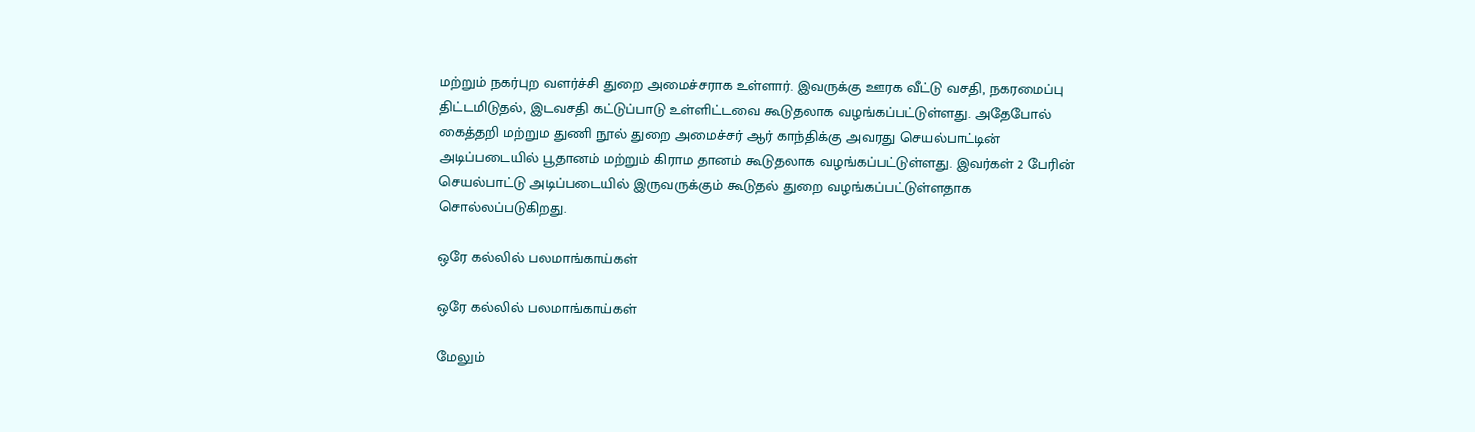மற்றும் நகர்புற வளர்ச்சி துறை அமைச்சராக உள்ளார். இவருக்கு ஊரக வீட்டு வசதி, நகரமைப்பு திட்டமிடுதல், இடவசதி கட்டுப்பாடு உள்ளிட்டவை கூடுதலாக வழங்கப்பட்டுள்ளது. அதேபோல் கைத்தறி மற்றும துணி நூல் துறை அமைச்சர் ஆர் காந்திக்கு அவரது செயல்பாட்டின் அடிப்படையில் பூதானம் மற்றும் கிராம தானம் கூடுதலாக வழங்கப்பட்டுள்ளது. இவர்கள் 2 பேரின் செயல்பாட்டு அடிப்படையில் இருவருக்கும் கூடுதல் துறை வழங்கப்பட்டுள்ளதாக சொல்லப்படுகிறது.

ஒரே கல்லில் பலமாங்காய்கள்

ஒரே கல்லில் பலமாங்காய்கள்

மேலும்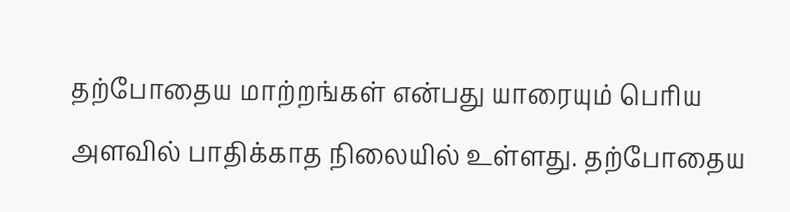தற்போதைய மாற்றங்கள் என்பது யாரையும் பெரிய அளவில் பாதிக்காத நிலையில் உள்ளது. தற்போதைய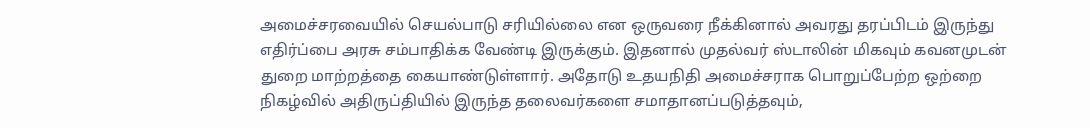அமைச்சரவையில் செயல்பாடு சரியில்லை என ஒருவரை நீக்கினால் அவரது தரப்பிடம் இருந்து எதிர்ப்பை அரசு சம்பாதிக்க வேண்டி இருக்கும். இதனால் முதல்வர் ஸ்டாலின் மிகவும் கவனமுடன் துறை மாற்றத்தை கையாண்டுள்ளார். அதோடு உதயநிதி அமைச்சராக பொறுப்பேற்ற ஒற்றை நிகழ்வில் அதிருப்தியில் இருந்த தலைவர்களை சமாதானப்படுத்தவும்,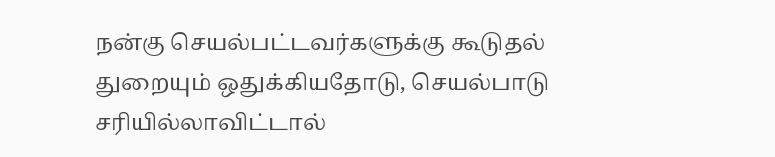நன்கு செயல்பட்டவர்களுக்கு கூடுதல் துறையும் ஒதுக்கியதோடு, செயல்பாடு சரியில்லாவிட்டால்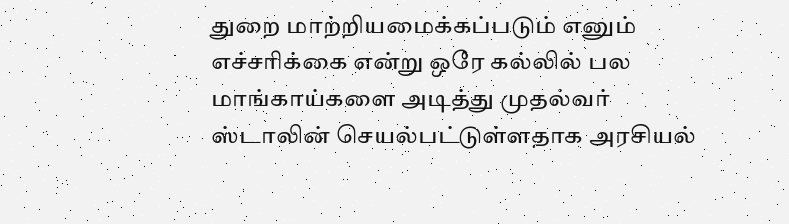துறை மாற்றியமைக்கப்படும் எனும் எச்சரிக்கை என்று ஒரே கல்லில் பல மாங்காய்களை அடித்து முதல்வர் ஸ்டாலின் செயல்பட்டுள்ளதாக அரசியல்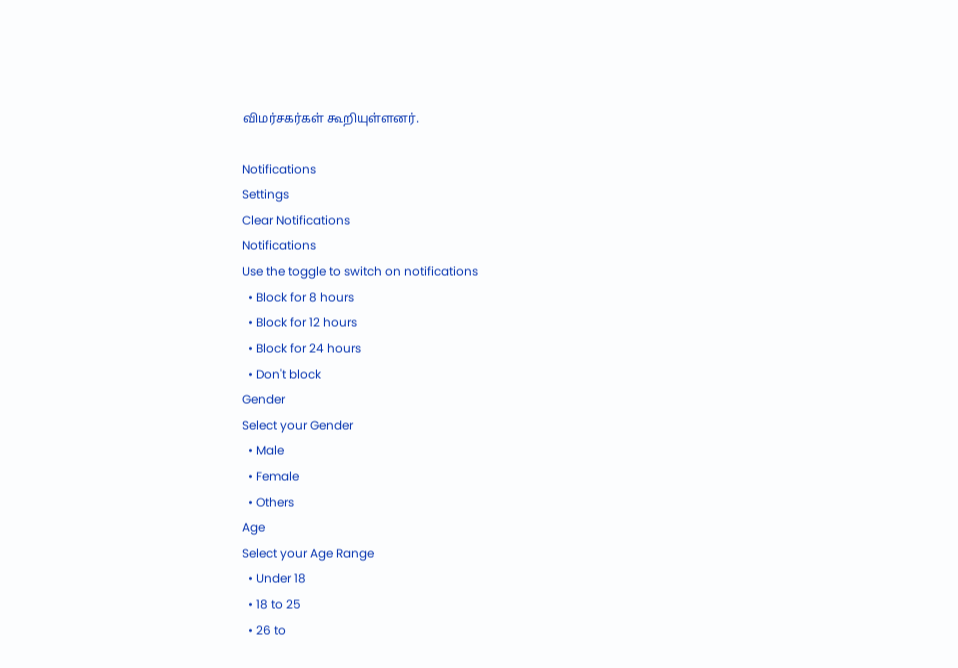விமர்சகர்கள் கூறியுள்ளனர்.

Notifications
Settings
Clear Notifications
Notifications
Use the toggle to switch on notifications
  • Block for 8 hours
  • Block for 12 hours
  • Block for 24 hours
  • Don't block
Gender
Select your Gender
  • Male
  • Female
  • Others
Age
Select your Age Range
  • Under 18
  • 18 to 25
  • 26 to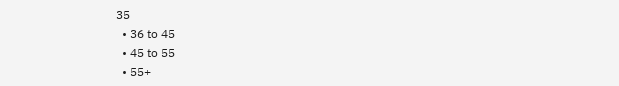35
  • 36 to 45
  • 45 to 55
  • 55+